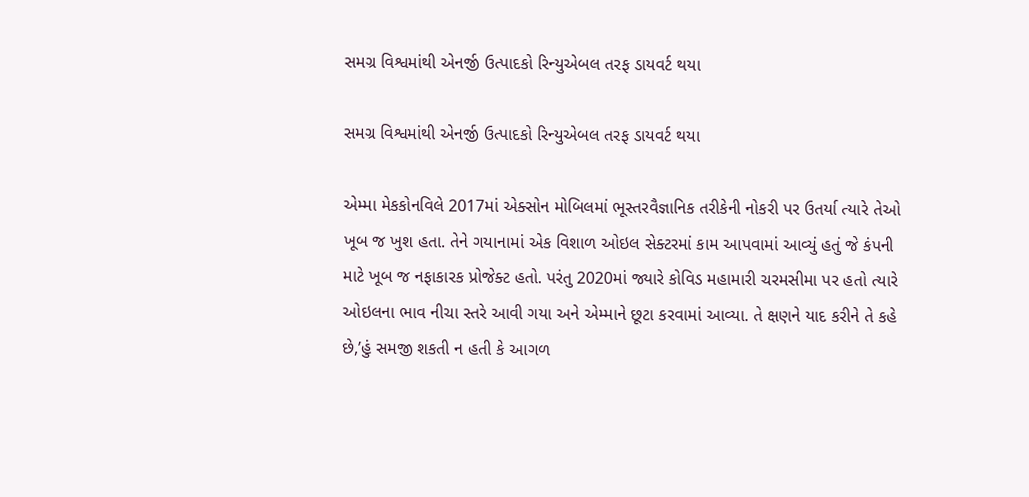સમગ્ર વિશ્વમાંથી એનર્જી ઉત્પાદકો રિન્યુએબલ તરફ ડાયવર્ટ થયા

સમગ્ર વિશ્વમાંથી એનર્જી ઉત્પાદકો રિન્યુએબલ તરફ ડાયવર્ટ થયા

એમ્મા મેકકોનવિલે 2017માં એક્સોન મોબિલમાં ભૂસ્તરવૈજ્ઞાનિક તરીકેની નોકરી પર ઉતર્યા ત્યારે તેઓ ખૂબ જ ખુશ હતા. તેને ગયાનામાં એક વિશાળ ઓઇલ સેક્ટરમાં કામ આપવામાં આવ્યું હતું જે કંપની માટે ખૂબ જ નફાકારક પ્રોજેક્ટ હતો. પરંતુ 2020માં જ્યારે કોવિડ મહામારી ચરમસીમા પર હતો ત્યારે ઓઇલના ભાવ નીચા સ્તરે આવી ગયા અને એમ્માને છૂટા કરવામાં આવ્યા. તે ક્ષણને યાદ કરીને તે કહે છે,’હું સમજી શકતી ન હતી કે આગળ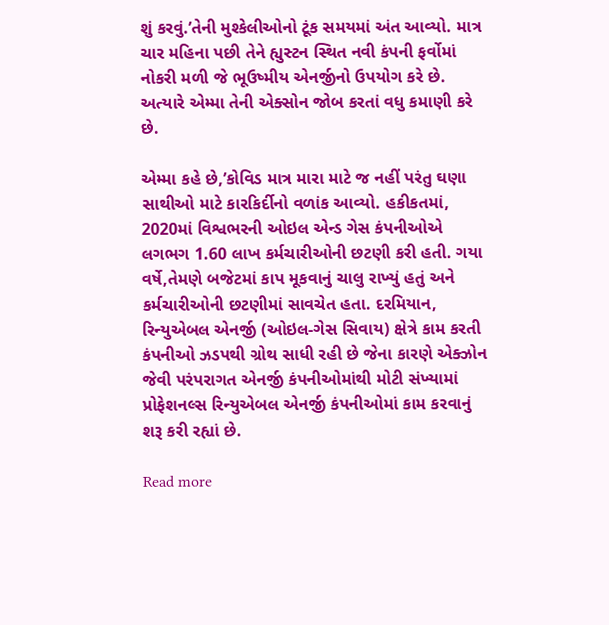શું કરવું.’તેની મુશ્કેલીઓનો ટૂંક સમયમાં અંત આવ્યો. માત્ર ચાર મહિના પછી તેને હ્યુસ્ટન સ્થિત નવી કંપની ફર્વોમાં નોકરી મળી જે ભૂઉષ્મીય એનર્જીનો ઉપયોગ કરે છે. અત્યારે એમ્મા તેની એક્સોન જોબ કરતાં વધુ કમાણી કરે છે.

એમ્મા કહે છે,’કોવિડ માત્ર મારા માટે જ નહીં પરંતુ ઘણા સાથીઓ માટે કારકિર્દીનો વળાંક આવ્યો. હકીકતમાં, 2020માં વિશ્વભરની ઓઇલ એન્ડ ગેસ કંપનીઓએ લગભગ 1.60 લાખ કર્મચારીઓની છટણી કરી હતી. ગયા વર્ષે,તેમણે બજેટમાં કાપ મૂકવાનું ચાલુ રાખ્યું હતું અને કર્મચારીઓની છટણીમાં સાવચેત હતા. દરમિયાન, રિન્યુએબલ એનર્જી (ઓઇલ-ગેસ સિવાય) ક્ષેત્રે કામ કરતી કંપનીઓ ઝડપથી ગ્રોથ સાધી રહી છે જેના કારણે એક્ઝોન જેવી પરંપરાગત એનર્જી કંપનીઓમાંથી મોટી સંખ્યામાં પ્રોફેશનલ્સ રિન્યુએબલ એનર્જી કંપનીઓમાં કામ કરવાનું શરૂ કરી રહ્યાં છે.

Read more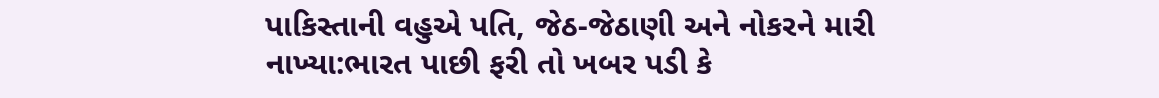પાકિસ્તાની વહુએ પતિ, જેઠ-જેઠાણી અને નોકરને મારી નાખ્યા:ભારત પાછી ફરી તો ખબર પડી કે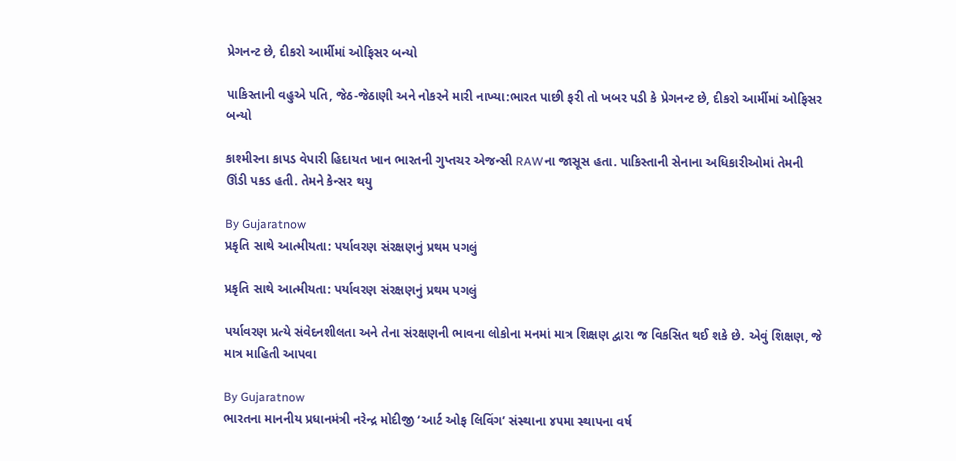પ્રેગનન્ટ છે, દીકરો આર્મીમાં ઓફિસર બન્યો

પાકિસ્તાની વહુએ પતિ, જેઠ-જેઠાણી અને નોકરને મારી નાખ્યા:ભારત પાછી ફરી તો ખબર પડી કે પ્રેગનન્ટ છે, દીકરો આર્મીમાં ઓફિસર બન્યો

કાશ્મીરના કાપડ વેપારી હિદાયત ખાન ભારતની ગુપ્તચર એજન્સી RAWના જાસૂસ હતા. પાકિસ્તાની સેનાના અધિકારીઓમાં તેમની ઊંડી પકડ હતી. તેમને કેન્સર થયુ

By Gujaratnow
પ્રકૃતિ સાથે આત્મીયતા: પર્યાવરણ સંરક્ષણનું પ્રથમ પગલું

પ્રકૃતિ સાથે આત્મીયતા: પર્યાવરણ સંરક્ષણનું પ્રથમ પગલું

પર્યાવરણ પ્રત્યે સંવેદનશીલતા અને તેના સંરક્ષણની ભાવના લોકોના મનમાં માત્ર શિક્ષણ દ્વારા જ વિકસિત થઈ શકે છે. એવું શિક્ષણ, જે માત્ર માહિતી આપવા

By Gujaratnow
ભારતના માનનીય પ્રધાનમંત્રી નરેન્દ્ર મોદીજી ‘આર્ટ ઓફ લિવિંગ’ સંસ્થાના ૪૫મા સ્થાપના વર્ષ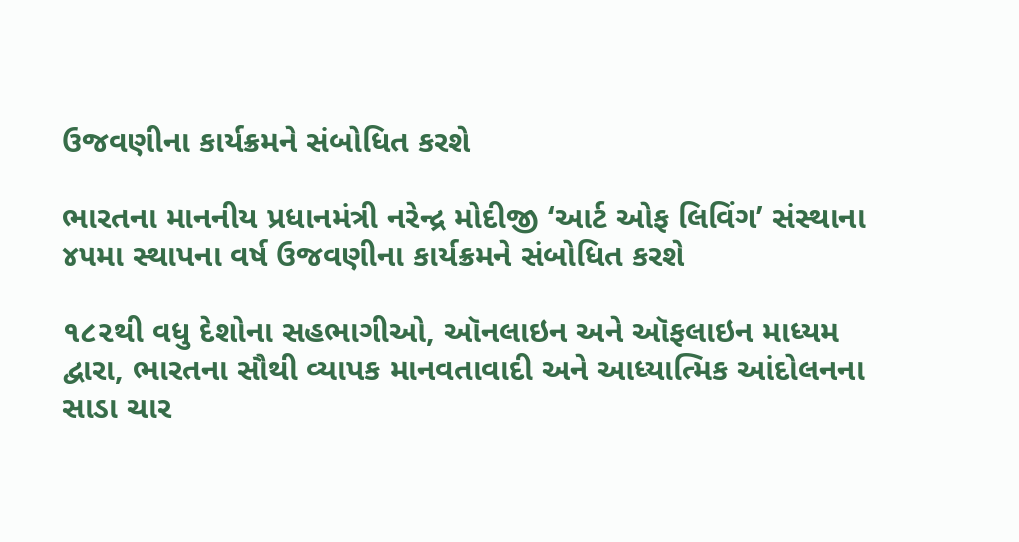ઉજવણીના કાર્યક્રમને સંબોધિત કરશે

ભારતના માનનીય પ્રધાનમંત્રી નરેન્દ્ર મોદીજી ‘આર્ટ ઓફ લિવિંગ’ સંસ્થાના ૪૫મા સ્થાપના વર્ષ ઉજવણીના કાર્યક્રમને સંબોધિત કરશે

૧૮૨થી વધુ દેશોના સહભાગીઓ, ઑનલાઇન અને ઑફલાઇન માધ્યમ દ્વારા, ભારતના સૌથી વ્યાપક માનવતાવાદી અને આધ્યાત્મિક આંદોલનના સાડા ચાર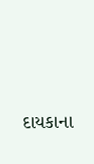દાયકાના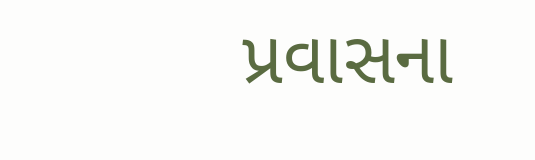પ્રવાસના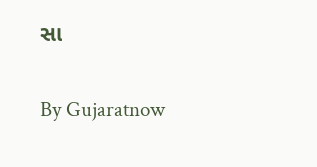સા

By Gujaratnow